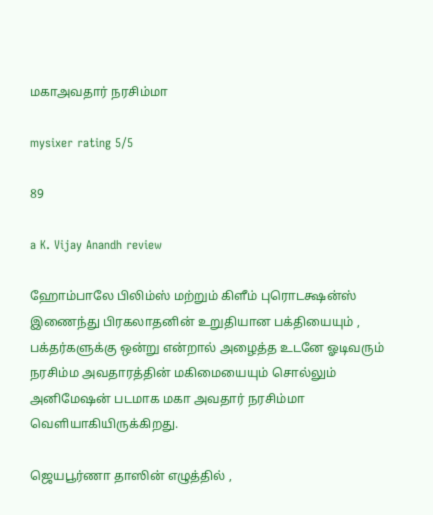மகாஅவதார் நரசிம்மா

mysixer rating 5/5

89

a K. Vijay Anandh review

ஹோம்பாலே பிலிம்ஸ் மற்றும் கிளீம் புரொடக்ஷன்ஸ் இணைந்து பிரகலாதனின் உறுதியான பக்தியையும் , பக்தர்களுக்கு ஒன்று என்றால் அழைத்த உடனே ஓடிவரும் நரசிம்ம அவதாரத்தின் மகிமையையும் சொல்லும் அனிமேஷன் படமாக மகா அவதார் நரசிம்மா வெளியாகியிருக்கிறது.

ஜெயபூர்ணா தாஸின் எழுத்தில் ,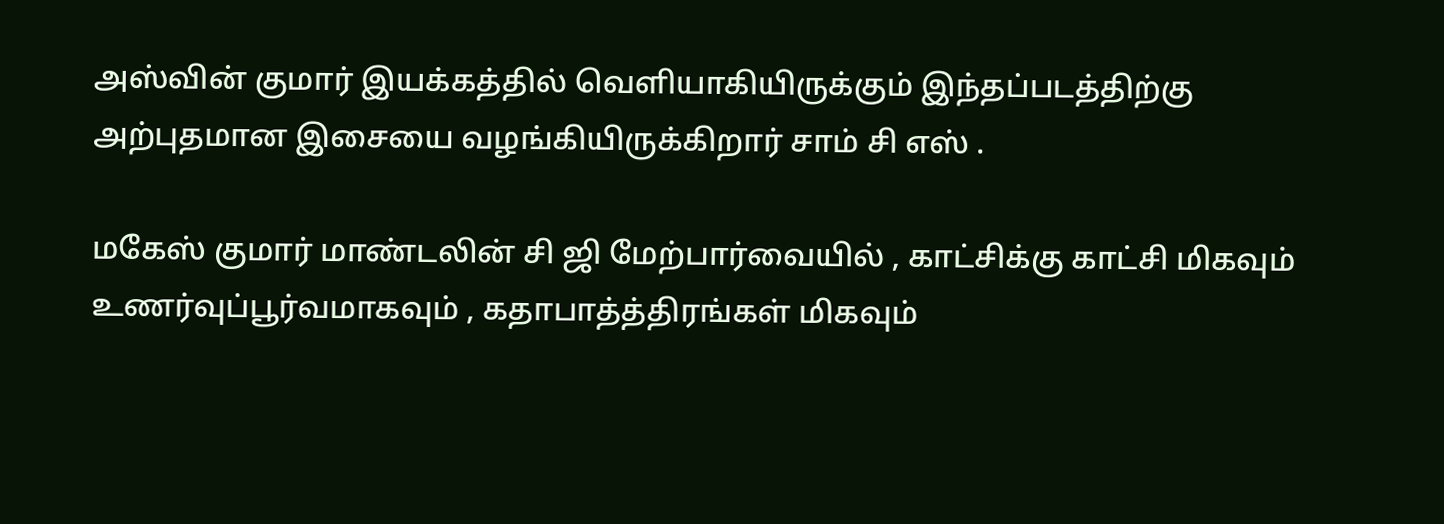அஸ்வின் குமார் இயக்கத்தில் வெளியாகியிருக்கும் இந்தப்படத்திற்கு அற்புதமான இசையை வழங்கியிருக்கிறார் சாம் சி எஸ் .

மகேஸ் குமார் மாண்டலின் சி ஜி மேற்பார்வையில் , காட்சிக்கு காட்சி மிகவும் உணர்வுப்பூர்வமாகவும் , கதாபாத்த்திரங்கள் மிகவும்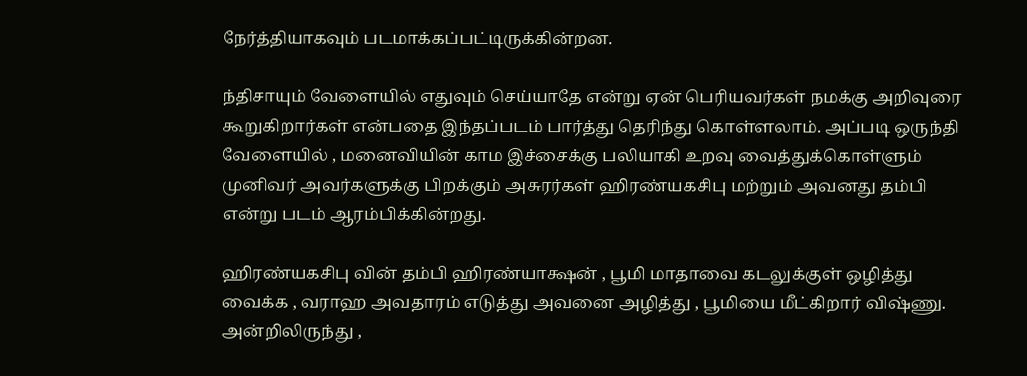நேர்த்தியாகவும் படமாக்கப்பட்டிருக்கின்றன.

ந்திசாயும் வேளையில் எதுவும் செய்யாதே என்று ஏன் பெரியவர்கள் நமக்கு அறிவுரை கூறுகிறார்கள் என்பதை இந்தப்படம் பார்த்து தெரிந்து கொள்ளலாம். அப்படி ஒருந்தி வேளையில் , மனைவியின் காம இச்சைக்கு பலியாகி உறவு வைத்துக்கொள்ளும் முனிவர் அவர்களுக்கு பிறக்கும் அசுரர்கள் ஹிரண்யகசிபு மற்றும் அவனது தம்பி என்று படம் ஆரம்பிக்கின்றது.

ஹிரண்யகசிபு வின் தம்பி ஹிரண்யாக்ஷன் , பூமி மாதாவை கடலுக்குள் ஒழித்து வைக்க , வராஹ அவதாரம் எடுத்து அவனை அழித்து , பூமியை மீட்கிறார் விஷ்ணு. அன்றிலிருந்து ,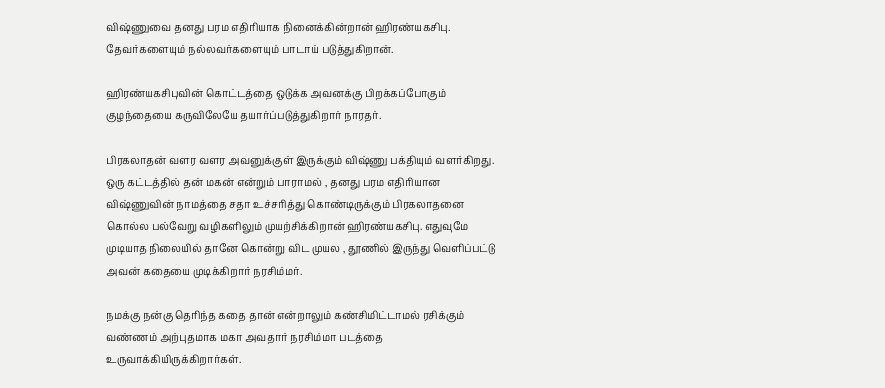விஷ்ணுவை தனது பரம எதிரியாக நினைக்கின்றான் ஹிரண்யகசிபு. தேவர்களையும் நல்லவர்களையும் பாடாய் படுத்துகிறான்.

ஹிரண்யகசிபுவின் கொட்டத்தை ஒடுக்க அவனக்கு பிறக்கப்போகும் குழந்தையை கருவிலேயே தயார்ப்படுத்துகிறார் நாரதர்.

பிரகலாதன் வளர வளர அவனுக்குள் இருக்கும் விஷ்ணு பக்தியும் வளர்கிறது. ஒரு கட்டத்தில் தன் மகன் என்றும் பாராமல் , தனது பரம எதிரியான விஷ்ணுவின் நாமத்தை சதா உச்சரித்து கொண்டிருக்கும் பிரகலாதனை கொல்ல பல்வேறு வழிகளிலும் முயற்சிக்கிறான் ஹிரண்யகசிபு. எதுவுமே முடியாத நிலையில் தானே கொன்று விட முயல , தூணில் இருந்து வெளிப்பட்டு அவன் கதையை முடிக்கிறார் நரசிம்மர்.

நமக்கு நன்கு தெரிந்த கதை தான் என்றாலும் கண்சிமிட்டாமல் ரசிக்கும் வண்ணம் அற்புதமாக மகா அவதார் நரசிம்மா படத்தை உருவாக்கியிருக்கிறார்கள்.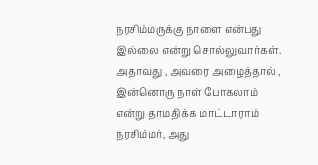நரசிம்மருக்கு நாளை என்பது இல்லை என்று சொல்லுவார்கள். அதாவது , அவரை அழைத்தால் , இன்னொரு நாள் போகலாம் என்று தாமதிக்க மாட்டாராம் நரசிம்மர், அது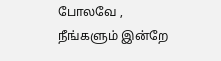போலவே , நீங்களும் இன்றே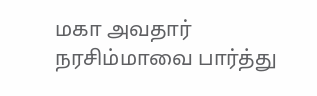மகா அவதார் நரசிம்மாவை பார்த்து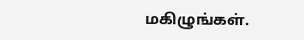மகிழுங்கள்.